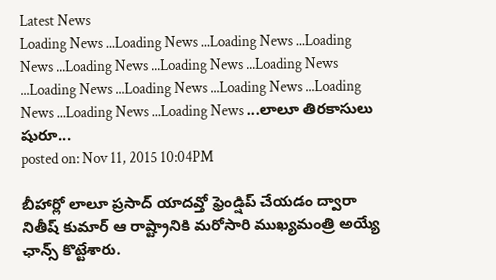Latest News
Loading News ...Loading News ...Loading News ...Loading News ...Loading News ...Loading News ...Loading News ...Loading News ...Loading News ...Loading News ...Loading News ...Loading News ...Loading News ...లాలూ తిరకాసులు షురూ...
posted on: Nov 11, 2015 10:04PM

బీహార్లో లాలూ ప్రసాద్ యాదవ్తో ఫ్రెండ్షిప్ చేయడం ద్వారా నితీష్ కుమార్ ఆ రాష్ట్రానికి మరోసారి ముఖ్యమంత్రి అయ్యే ఛాన్స్ కొట్టేశారు.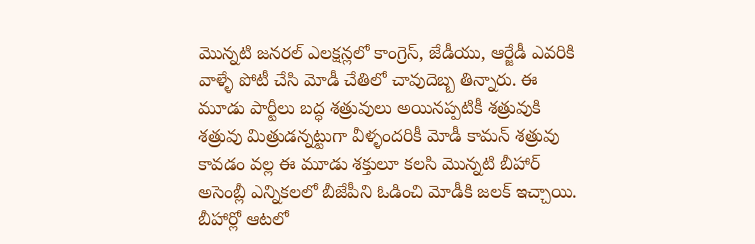మొన్నటి జనరల్ ఎలక్షన్లలో కాంగ్రెస్, జేడీయు, ఆర్జేడీ ఎవరికి వాళ్ళే పోటీ చేసి మోడీ చేతిలో చావుదెబ్బ తిన్నారు. ఈ మూడు పార్టీలు బద్ధ శత్రువులు అయినప్పటికీ శత్రువుకి శత్రువు మిత్రుడన్నట్టుగా వీళ్ళందరికీ మోడీ కామన్ శత్రువు కావడం వల్ల ఈ మూడు శక్తులూ కలసి మొన్నటి బీహార్ అసెంబ్లీ ఎన్నికలలో బీజేపీని ఓడించి మోడీకి జలక్ ఇచ్చాయి. బీహార్లో ఆటలో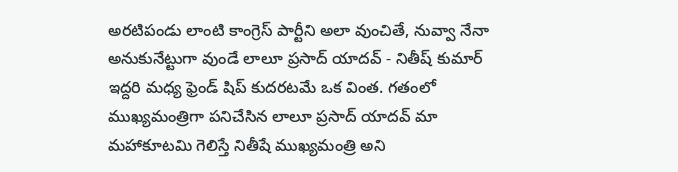అరటిపండు లాంటి కాంగ్రెస్ పార్టీని అలా వుంచితే, నువ్వా నేనా అనుకునేట్టుగా వుండే లాలూ ప్రసాద్ యాదవ్ - నితీష్ కుమార్ ఇద్దరి మధ్య ఫ్రెండ్ షిప్ కుదరటమే ఒక వింత. గతంలో ముఖ్యమంత్రిగా పనిచేసిన లాలూ ప్రసాద్ యాదవ్ మా మహాకూటమి గెలిస్తే నితీషే ముఖ్యమంత్రి అని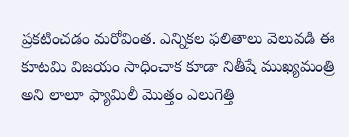ప్రకటించడం మరోవింత. ఎన్నికల ఫలితాలు వెలువడి ఈ కూటమి విజయం సాధించాక కూడా నితీషే ముఖ్యమంత్రి అని లాలూ ఫ్యామిలీ మొత్తం ఎలుగెత్తి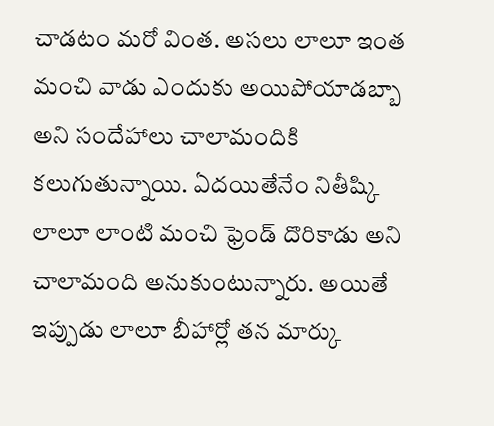చాడటం మరో వింత. అసలు లాలూ ఇంత మంచి వాడు ఎందుకు అయిపోయాడబ్బా అని సందేహాలు చాలామందికి కలుగుతున్నాయి. ఏదయితేనేం నితీష్కి లాలూ లాంటి మంచి ఫ్రెండ్ దొరికాడు అని చాలామంది అనుకుంటున్నారు. అయితే ఇప్పుడు లాలూ బీహార్లో తన మార్కు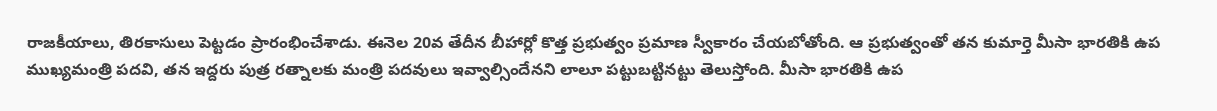రాజకీయాలు, తిరకాసులు పెట్టడం ప్రారంభించేశాడు. ఈనెల 20వ తేదీన బీహార్లో కొత్త ప్రభుత్వం ప్రమాణ స్వీకారం చేయబోతోంది. ఆ ప్రభుత్వంతో తన కుమార్తె మీసా భారతికి ఉప ముఖ్యమంత్రి పదవి, తన ఇద్దరు పుత్ర రత్నాలకు మంత్రి పదవులు ఇవ్వాల్సిందేనని లాలూ పట్టుబట్టినట్టు తెలుస్తోంది. మీసా భారతికి ఉప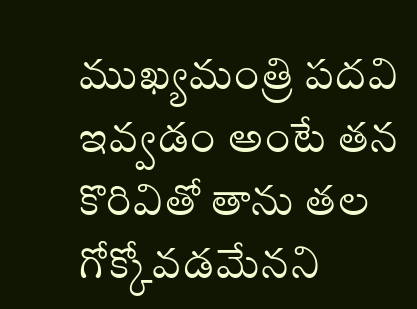ముఖ్యమంత్రి పదవి ఇవ్వడం అంటే తన కొరివితో తాను తల గోక్కోవడమేనని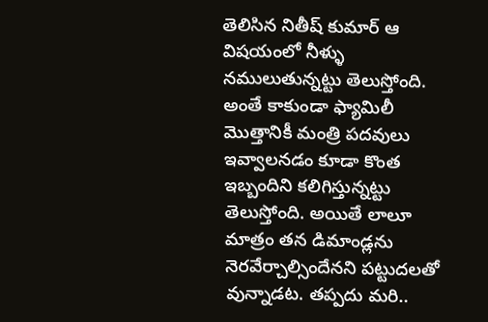తెలిసిన నితీష్ కుమార్ ఆ విషయంలో నీళ్ళు నములుతున్నట్టు తెలుస్తోంది. అంతే కాకుండా ఫ్యామిలీ మొత్తానికీ మంత్రి పదవులు ఇవ్వాలనడం కూడా కొంత ఇబ్బందిని కలిగిస్తున్నట్టు తెలుస్తోంది. అయితే లాలూ మాత్రం తన డిమాండ్లను నెరవేర్చాల్సిందేనని పట్టుదలతో వున్నాడట. తప్పదు మరి..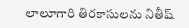లాలూగారి తిరకాసులను నితీష్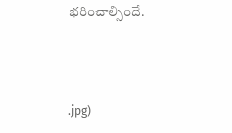భరించాల్సిందే.



.jpg)